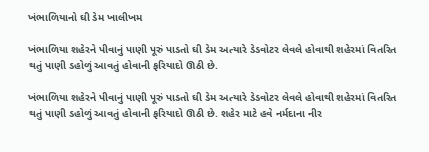ખંભાળિયાનો ઘી ડેમ ખાલીખમ

ખંભાળિયા શહેરને પીવાનું પાણી પૂરું પાડતો ઘી ડેમ અત્યારે ડેડવોટર લેવલે હોવાથી શહેરમાં વિતરિત થતું પાણી ડહોળું આવતું હોવાની ફરિયાદો ઊઠી છે.

ખંભાળિયા શહેરને પીવાનું પાણી પૂરું પાડતો ઘી ડેમ અત્યારે ડેડવોટર લેવલે હોવાથી શહેરમાં વિતરિત થતું પાણી ડહોળું આવતું હોવાની ફરિયાદો ઊઠી છે. શહેર માટે હવે નર્મદાના નીર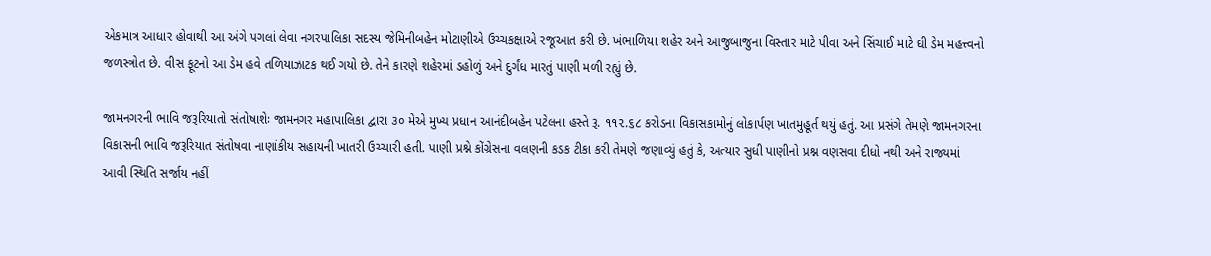એકમાત્ર આધાર હોવાથી આ અંગે પગલાં લેવા નગરપાલિકા સદસ્ય જેમિનીબહેન મોટાણીએ ઉચ્ચકક્ષાએ રજૂઆત કરી છે. ખંભાળિયા શહેર અને આજુબાજુના વિસ્તાર માટે પીવા અને સિંચાઈ માટે ઘી ડેમ મહત્ત્વનો જળસ્ત્રોત છે. વીસ ફૂટનો આ ડેમ હવે તળિયાઝાટક થઈ ગયો છે. તેને કારણે શહેરમાં ડહોળું અને દુર્ગંધ મારતું પાણી મળી રહ્યું છે.

જામનગરની ભાવિ જરૂરિયાતો સંતોષાશેઃ જામનગર મહાપાલિકા દ્વારા ૩૦ મેએ મુખ્ય પ્રધાન આનંદીબહેન પટેલના હસ્તે રૂ. ૧૧૨.૬૮ કરોડના વિકાસકામોનું લોકાર્પણ ખાતમુહૂર્ત થયું હતું. આ પ્રસંગે તેમણે જામનગરના વિકાસની ભાવિ જરૂરિયાત સંતોષવા નાણાંકીય સહાયની ખાતરી ઉચ્ચારી હતી. પાણી પ્રશ્ને કોંગ્રેસના વલણની કડક ટીકા કરી તેમણે જણાવ્યું હતું કે, અત્યાર સુધી પાણીનો પ્રશ્ન વણસવા દીધો નથી અને રાજ્યમાં આવી સ્થિતિ સર્જાય નહીં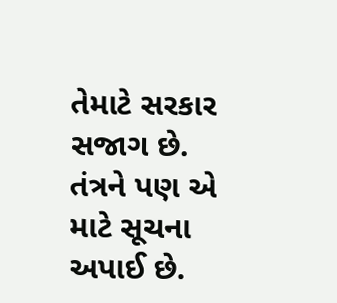તેમાટે સરકાર સજાગ છે. તંત્રને પણ એ માટે સૂચના અપાઈ છે.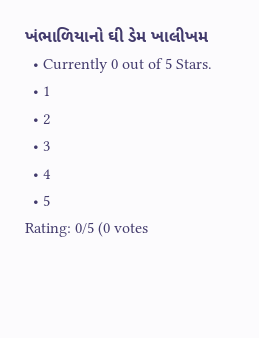ખંભાળિયાનો ઘી ડેમ ખાલીખમ
  • Currently 0 out of 5 Stars.
  • 1
  • 2
  • 3
  • 4
  • 5
Rating: 0/5 (0 votes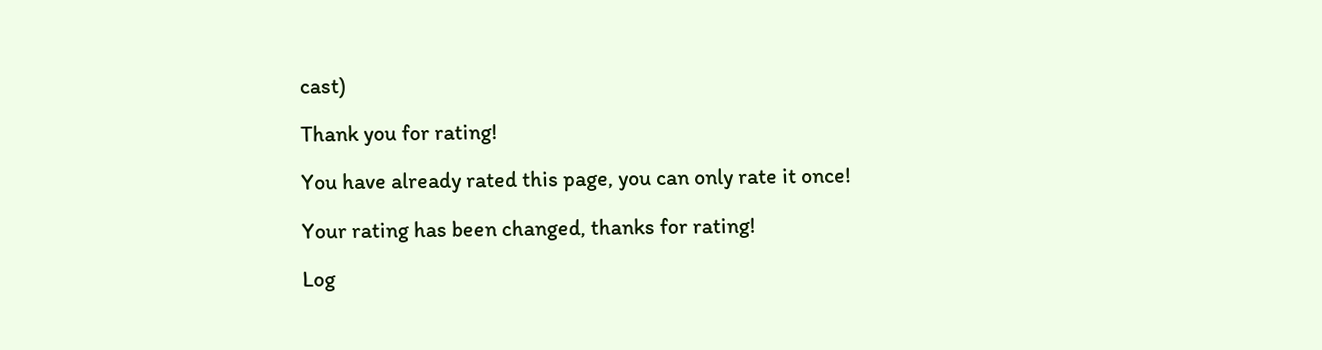cast)

Thank you for rating!

You have already rated this page, you can only rate it once!

Your rating has been changed, thanks for rating!

Log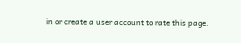in or create a user account to rate this page.